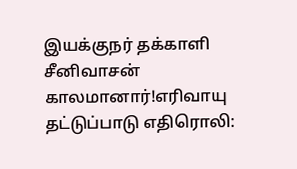இயக்குநர் தக்காளி சீனிவாசன் காலமானார்!எரிவாயு தட்டுப்பாடு எதிரொலி: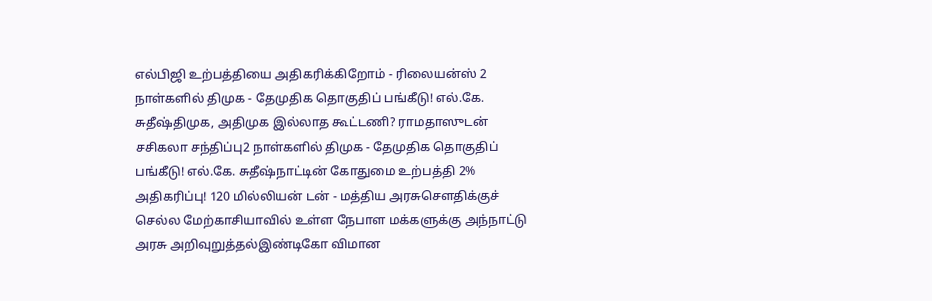எல்பிஜி உற்பத்தியை அதிகரிக்கிறோம் - ரிலையன்ஸ் 2 நாள்களில் திமுக - தேமுதிக தொகுதிப் பங்கீடு! எல்.கே. சுதீஷ்திமுக, அதிமுக இல்லாத கூட்டணி? ராமதாஸுடன் சசிகலா சந்திப்பு2 நாள்களில் திமுக - தேமுதிக தொகுதிப் பங்கீடு! எல்.கே. சுதீஷ்நாட்டின் கோதுமை உற்பத்தி 2% அதிகரிப்பு! 120 மில்லியன் டன் - மத்திய அரசுசௌதிக்குச் செல்ல மேற்காசியாவில் உள்ள நேபாள மக்களுக்கு அந்நாட்டு அரசு அறிவுறுத்தல்இண்டிகோ விமான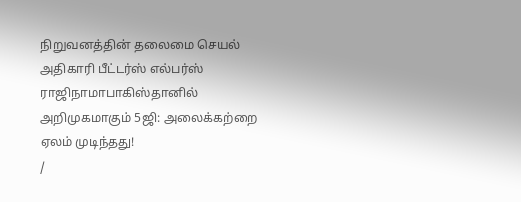நிறுவனத்தின் தலைமை செயல் அதிகாரி பீட்டர்ஸ் எல்பர்ஸ் ராஜிநாமாபாகிஸ்தானில் அறிமுகமாகும் 5ஜி: அலைக்கற்றை ஏலம் முடிந்தது!
/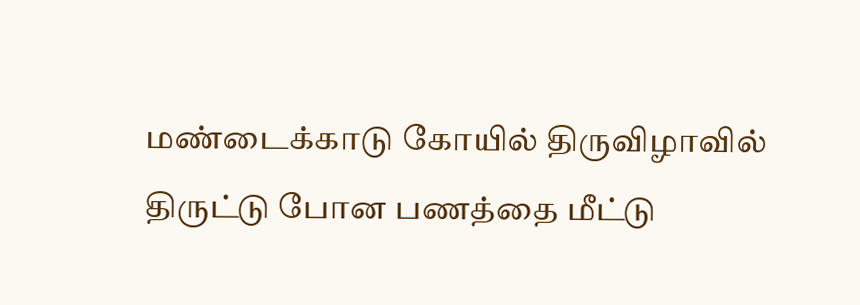மண்டைக்காடு கோயில் திருவிழாவில் திருட்டு போன பணத்தை மீட்டு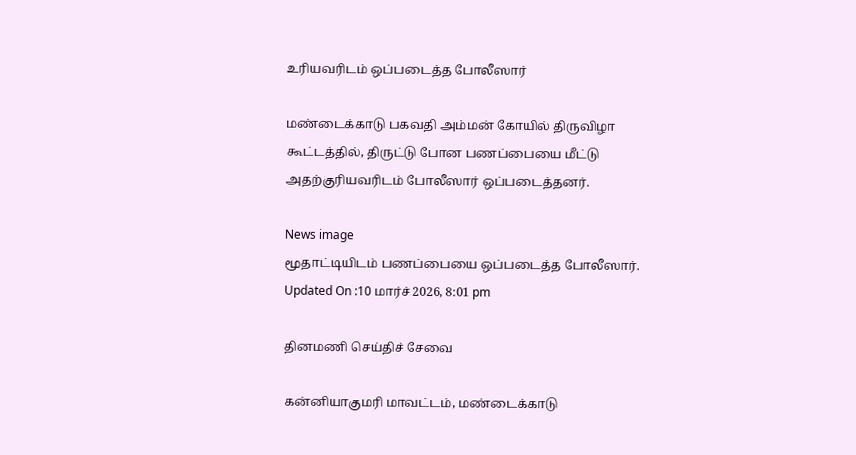உரியவரிடம் ஒப்படைத்த போலீஸார்

மண்டைக்காடு பகவதி அம்மன் கோயில் திருவிழா கூட்டத்தில், திருட்டு போன பணப்பையை மீட்டு அதற்குரியவரிடம் போலீஸார் ஒப்படைத்தனர்.

News image
மூதாட்டியிடம் பணப்பையை ஒப்படைத்த போலீஸார்.
Updated On :10 மார்ச் 2026, 8:01 pm

தினமணி செய்திச் சேவை

கன்னியாகுமரி மாவட்டம், மண்டைக்காடு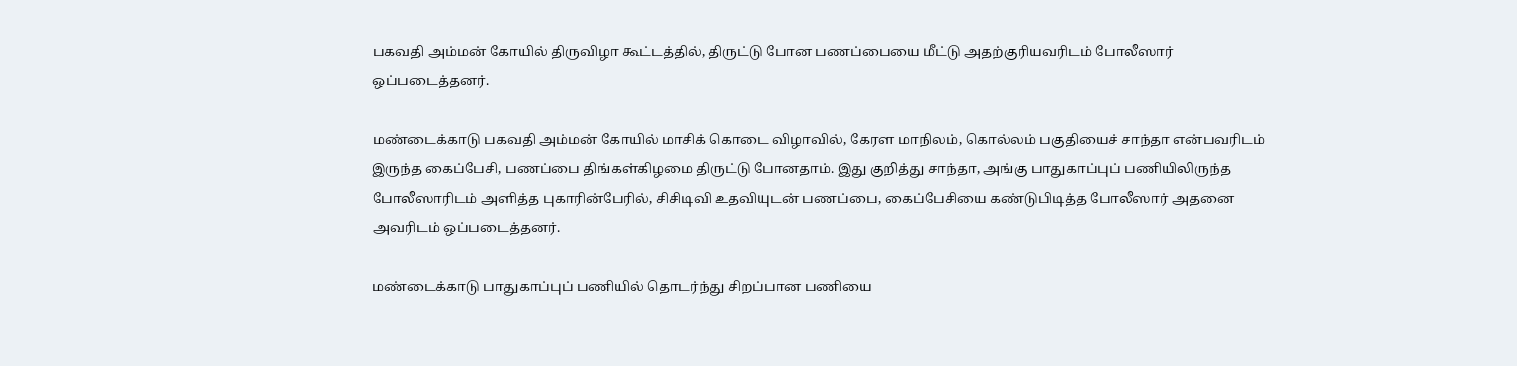பகவதி அம்மன் கோயில் திருவிழா கூட்டத்தில், திருட்டு போன பணப்பையை மீட்டு அதற்குரியவரிடம் போலீஸார் ஒப்படைத்தனர்.

மண்டைக்காடு பகவதி அம்மன் கோயில் மாசிக் கொடை விழாவில், கேரள மாநிலம், கொல்லம் பகுதியைச் சாந்தா என்பவரிடம் இருந்த கைப்பேசி, பணப்பை திங்கள்கிழமை திருட்டு போனதாம். இது குறித்து சாந்தா, அங்கு பாதுகாப்புப் பணியிலிருந்த போலீஸாரிடம் அளித்த புகாரின்பேரில், சிசிடிவி உதவியுடன் பணப்பை, கைப்பேசியை கண்டுபிடித்த போலீஸார் அதனை அவரிடம் ஒப்படைத்தனர்.

மண்டைக்காடு பாதுகாப்புப் பணியில் தொடர்ந்து சிறப்பான பணியை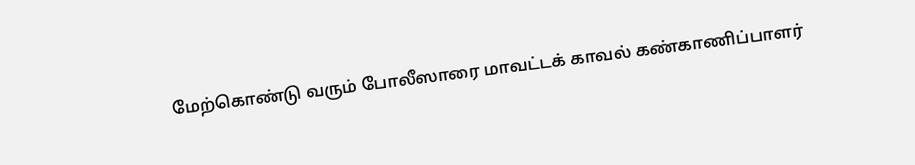மேற்கொண்டு வரும் போலீஸாரை மாவட்டக் காவல் கண்காணிப்பாளர்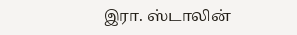இரா. ஸ்டாலின்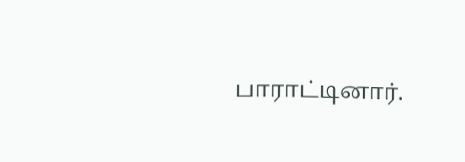பாராட்டினார்.